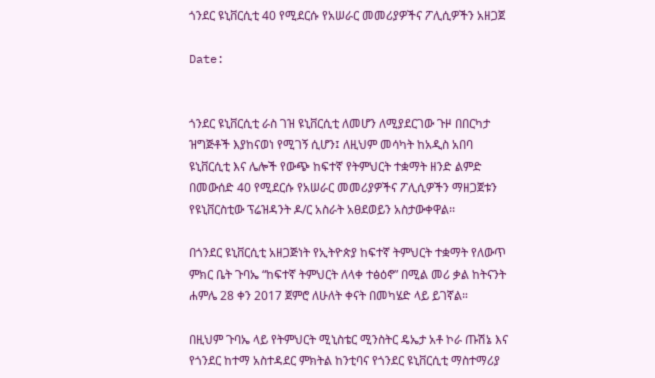ጎንደር ዩኒቨርሲቲ 40 የሚደርሱ የአሠራር መመሪያዎችና ፖሊሲዎችን አዘጋጀ

Date:


ጎንደር ዩኒቨርሲቲ ራስ ገዝ ዩኒቨርሲቲ ለመሆን ለሚያደርገው ጉዞ በበርካታ ዝግጅቶች እያከናወነ የሚገኝ ሲሆን፤ ለዚህም መሳካት ከአዲስ አበባ ዩኒቨርሲቲ እና ሌሎች የውጭ ከፍተኛ የትምህርት ተቋማት ዘንድ ልምድ በመውሰድ 40 የሚደርሱ የአሠራር መመሪያዎችና ፖሊሲዎችን ማዘጋጀቱን የዩኒቨርስቲው ፕሬዝዳንት ዶ/ር አስራት አፀደወይን አስታውቀዋል፡፡

በጎንደር ዩኒቨርሲቲ አዘጋጅነት የኢትዮጵያ ከፍተኛ ትምህርት ተቋማት የለውጥ ምክር ቤት ጉባኤ “ከፍተኛ ትምህርት ለላቀ ተፅዕኖ” በሚል መሪ ቃል ከትናንት ሐምሌ 28 ቀን 2017 ጀምሮ ለሁለት ቀናት በመካሄድ ላይ ይገኛል።

በዚህም ጉባኤ ላይ የትምህርት ሚኒስቴር ሚንስትር ዴኤታ አቶ ኮራ ጡሽኔ እና የጎንደር ከተማ አስተዳደር ምክትል ከንቲባና የጎንደር ዩኒቨርሲቲ ማስተማሪያ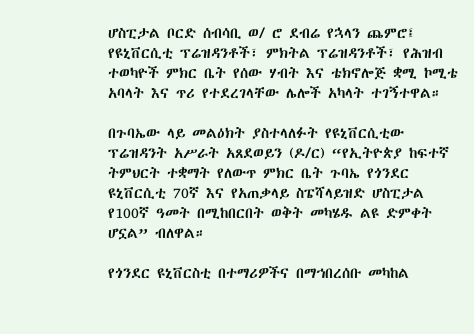ሆስፒታል ቦርድ ሰብሳቢ ወ/ ሮ ደብሬ የኋላን ጨምሮ፤ የዩኒቨርሲቲ ፕሬዝዳንቶች፣ ምክትል ፕሬዝዳንቶች፣ የሕዝብ ተወካዮች ምክር ቤት የሰው ሃብት እና ቴክኖሎጅ ቋሚ ኮሚቴ አባላት እና ጥሪ የተደረገላቸው ሌሎች አካላት ተገኝተዋል።

በጉባኤው ላይ መልዕክት ያስተላለፉት የዩኒቨርሲቲው ፕሬዝዳንት አሥራት አጸደወይን (ዶ/ር) “የኢትዮጵያ ከፍተኛ ትምህርት ተቋማት የለውጥ ምክር ቤት ጉባኤ የጎንደር ዩኒቨርሲቲ 70ኛ እና የአጠቃላይ ስፔሻላይዝድ ሆስፒታል የ100ኛ ዓመት በሚከበርበት ወቅት መካሄዱ ልዩ ድምቀት ሆኗል” ብለዋል።

የጎንደር ዩኒቨርስቲ በተማሪዎችና በማኀበረሰቡ መካከል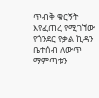ጥብቅ ቁርኝት እየፈጠረ የሚገኘው የጎንደር የቃል ኪዳን ቤተሰብ ለውጥ ማምጣቱን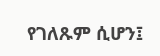የገለጹም ሲሆን፤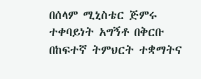በሰላም ሚኒስቴር ጅምሩ ተቀባይነት አግኝቶ በቅርቡ በከፍተኛ ትምህርት ተቋማትና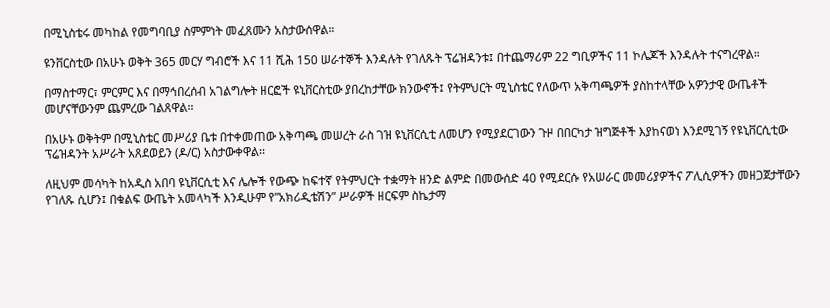በሚኒስቴሩ መካከል የመግባቢያ ስምምነት መፈጸሙን አስታውሰዋል።

ዩንቨርስቲው በአሁኑ ወቅት 365 መርሃ ግብሮች እና 11 ሺሕ 150 ሠራተኞች እንዳሉት የገለጹት ፕሬዝዳንቱ፤ በተጨማሪም 22 ግቢዎችና 11 ኮሌጆች እንዳሉት ተናግረዋል።

በማስተማር፣ ምርምር እና በማኅበረሰብ አገልግሎት ዘርፎች ዩኒቨርስቲው ያበረከታቸው ክንውኖች፤ የትምህርት ሚኒስቴር የለውጥ አቅጣጫዎች ያስከተላቸው አዎንታዊ ውጤቶች መሆናቸውንም ጨምረው ገልጸዋል፡፡

በአሁኑ ወቅትም በሚኒስቴር መሥሪያ ቤቱ በተቀመጠው አቅጣጫ መሠረት ራስ ገዝ ዩኒቨርሲቲ ለመሆን የሚያደርገውን ጉዞ በበርካታ ዝግጅቶች እያከናወነ እንደሚገኝ የዩኒቨርሲቲው ፕሬዝዳንት አሥራት አጸደወይን (ዶ/ር) አስታውቀዋል፡፡

ለዚህም መሳካት ከአዲስ አበባ ዩኒቨርሲቲ እና ሌሎች የውጭ ከፍተኛ የትምህርት ተቋማት ዘንድ ልምድ በመውሰድ 40 የሚደርሱ የአሠራር መመሪያዎችና ፖሊሲዎችን መዘጋጀታቸውን የገለጹ ሲሆን፤ በቁልፍ ውጤት አመላካች እንዲሁም የ”አክሪዲቴሽን” ሥራዎች ዘርፍም ስኬታማ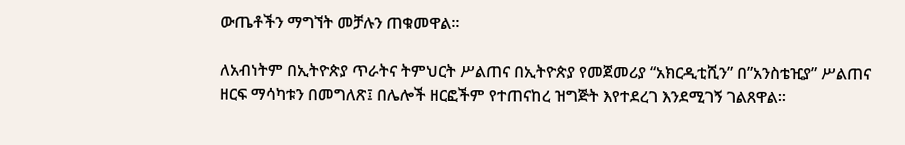ውጤቶችን ማግኘት መቻሉን ጠቁመዋል፡፡

ለአብነትም በኢትዮጵያ ጥራትና ትምህርት ሥልጠና በኢትዮጵያ የመጀመሪያ “አክርዲቲሺን” በ”አንስቴዢያ” ሥልጠና ዘርፍ ማሳካቱን በመግለጽ፤ በሌሎች ዘርፎችም የተጠናከረ ዝግጅት እየተደረገ እንደሚገኝ ገልጸዋል፡፡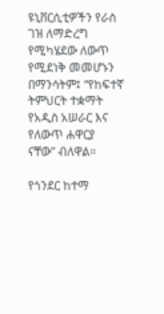ዩኒቨርሲቲዎችን የራስ ገዝ ለማድረግ የሚካሄደው ለውጥ የሚደነቅ መመሆኑን በማንሳትም፤ “የከፍተኛ ትምህርት ተቋማት የአዲስ አሠራር እና የለውጥ ሐዋርያ ናቸው” ብለዋል።

የጎንደር ከተማ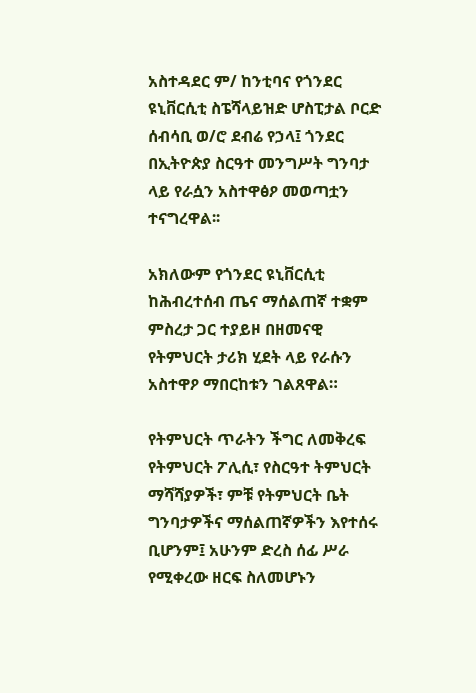አስተዳደር ም/ ከንቲባና የጎንደር ዩኒቨርሲቲ ስፔሻላይዝድ ሆስፒታል ቦርድ ሰብሳቢ ወ/ሮ ደብሬ የኃላ፤ ጎንደር በኢትዮጵያ ስርዓተ መንግሥት ግንባታ ላይ የራሷን አስተዋፅዖ መወጣቷን ተናግረዋል፡፡

አክለውም የጎንደር ዩኒቨርሲቲ ከሕብረተሰብ ጤና ማሰልጠኛ ተቋም ምስረታ ጋር ተያይዞ በዘመናዊ የትምህርት ታሪክ ሂደት ላይ የራሱን አስተዋዖ ማበርከቱን ገልጸዋል።

የትምህርት ጥራትን ችግር ለመቅረፍ የትምህርት ፖሊሲ፣ የስርዓተ ትምህርት ማሻሻያዎች፣ ምቹ የትምህርት ቤት ግንባታዎችና ማሰልጠኛዎችን እየተሰሩ ቢሆንም፤ አሁንም ድረስ ሰፊ ሥራ የሚቀረው ዘርፍ ስለመሆኑን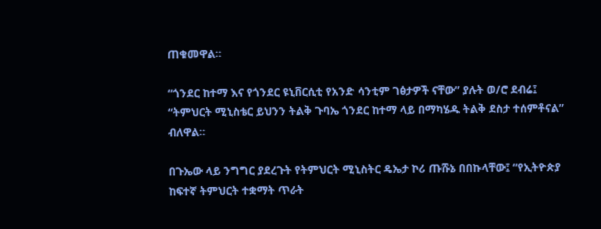ጠቁመዋል።

“ጎንደር ከተማ እና የጎንደር ዩኒቨርሲቲ የአንድ ሳንቲም ገፅታዎች ናቸው” ያሉት ወ/ሮ ደብሬ፤ “ትምህርት ሚኒስቴር ይህንን ትልቅ ጉባኤ ጎንደር ከተማ ላይ በማካሄዱ ትልቅ ደስታ ተሰምቶናል” ብለዋል።

በጉኤው ላይ ንግግር ያደረጉት የትምህርት ሚኒስትር ዴኤታ ኮሪ ጡሹኔ በበኩላቸው፤ “የኢትዮጵያ ከፍተኛ ትምህርት ተቋማት ጥራት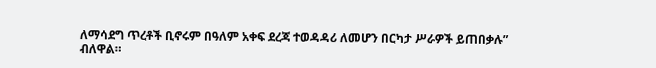ለማሳደግ ጥረቶች ቢኖሩም በዓለም አቀፍ ደረጃ ተወዳዳሪ ለመሆን በርካታ ሥራዎች ይጠበቃሉ” ብለዋል።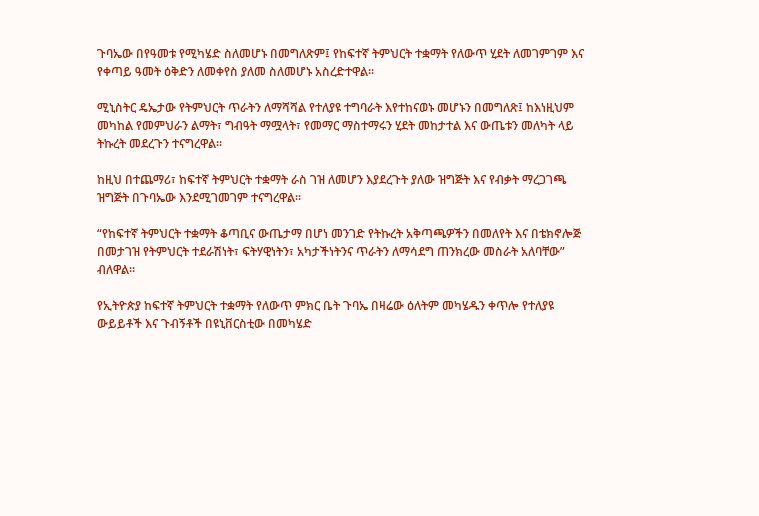ጉባኤው በየዓመቱ የሚካሄድ ስለመሆኑ በመግለጽም፤ የከፍተኛ ትምህርት ተቋማት የለውጥ ሂደት ለመገምገም እና የቀጣይ ዓመት ዕቅድን ለመቀየስ ያለመ ስለመሆኑ አስረድተዋል።

ሚኒስትር ዴኤታው የትምህርት ጥራትን ለማሻሻል የተለያዩ ተግባራት እየተከናወኑ መሆኑን በመግለጽ፤ ከእነዚህም መካከል የመምህራን ልማት፣ ግብዓት ማሟላት፣ የመማር ማስተማሩን ሂደት መከታተል እና ውጤቱን መለካት ላይ ትኩረት መደረጉን ተናግረዋል፡፡

ከዚህ በተጨማሪ፣ ከፍተኛ ትምህርት ተቋማት ራስ ገዝ ለመሆን እያደረጉት ያለው ዝግጅት እና የብቃት ማረጋገጫ ዝግጅት በጉባኤው እንደሚገመገም ተናግረዋል፡፡

“የከፍተኛ ትምህርት ተቋማት ቆጣቢና ውጤታማ በሆነ መንገድ የትኩረት አቅጣጫዎችን በመለየት እና በቴክኖሎጅ በመታገዝ የትምህርት ተደራሽነት፣ ፍትሃዊነትን፣ አካታችነትንና ጥራትን ለማሳደግ ጠንክረው መስራት አለባቸው” ብለዋል።

የኢትዮጵያ ከፍተኛ ትምህርት ተቋማት የለውጥ ምክር ቤት ጉባኤ በዛሬው ዕለትም መካሄዱን ቀጥሎ የተለያዩ ውይይቶች እና ጉብኝቶች በዩኒቨርስቲው በመካሄድ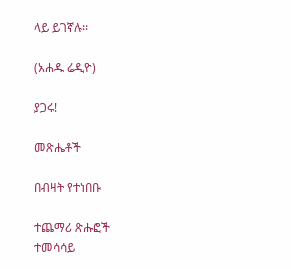ላይ ይገኛሉ፡፡

(አሐዱ ሬዲዮ)

ያጋሩ!

መጽሔቶች

በብዛት የተነበቡ

ተጨማሪ ጽሑፎች
ተመሳሳይ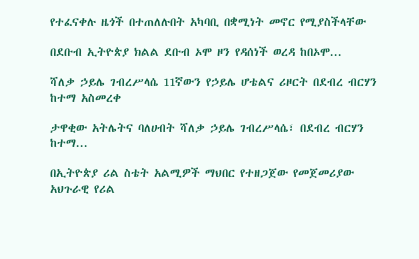የተፈናቀሉ ዜጎች በተጠለሉበት አካባቢ በቋሚነት መኖር የሚያስችላቸው

በደቡብ ኢትዮጵያ ክልል ደቡብ ኦሞ ዞን የዳሰነች ወረዳ ከበኦሞ...

ሻለቃ ኃይሌ ገብረሥላሴ 11ኛውን የኃይሌ ሆቴልና ሪዞርት በደብረ ብርሃን ከተማ አስመረቀ

ታዋቂው አትሌትና ባለሀብት ሻለቃ ኃይሌ ገብረሥላሴ፣ በደብረ ብርሃን ከተማ...

በኢትዮጵያ ሪል ስቴት አልሚዎች ማህበር የተዘጋጀው የመጀመሪያው አህጉራዊ የሪል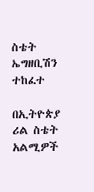ስቴት ኤግዘቢሽን ተከፈተ

በኢትዮጵያ ሪል ስቴት አልሚዎች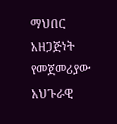ማህበር አዘጋጅነት የመጀመሪያው አህጉራዊ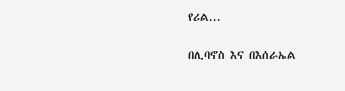የሪል...

በሊባኖስ እና በእሰራኤል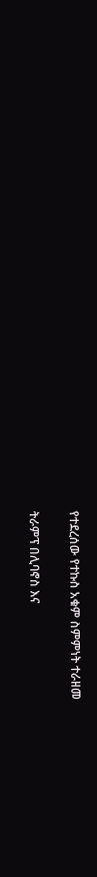የተደረሰው የተኩስ አቁም ስምምነት ተራዘመ

ትራምፕ በሊባኖስ እና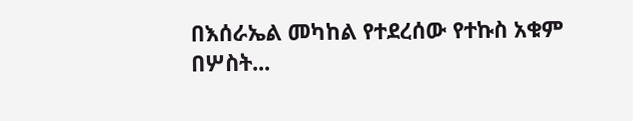በእሰራኤል መካከል የተደረሰው የተኩስ አቁም በሦስት...